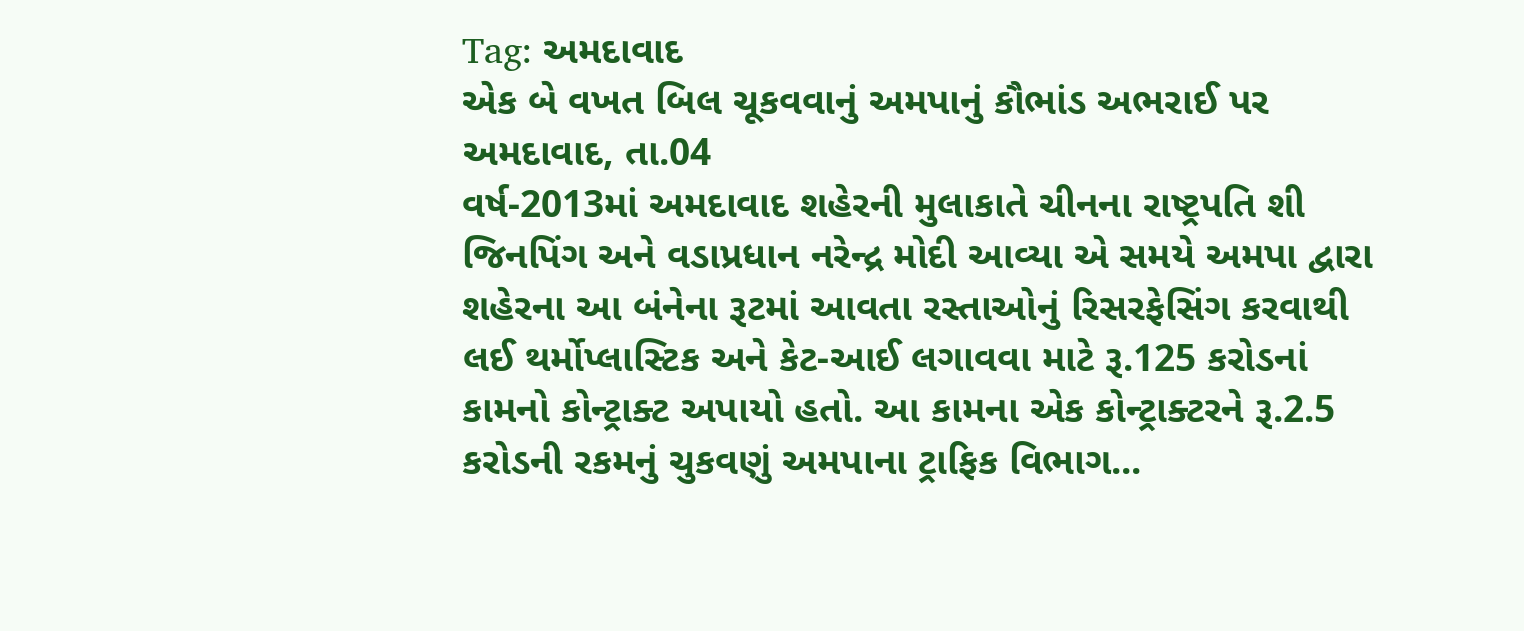Tag: અમદાવાદ
એક બે વખત બિલ ચૂકવવાનું અમપાનું કૌભાંડ અભરાઈ પર
અમદાવાદ, તા.04
વર્ષ-2013માં અમદાવાદ શહેરની મુલાકાતે ચીનના રાષ્ટ્રપતિ શી જિનપિંગ અને વડાપ્રધાન નરેન્દ્ર મોદી આવ્યા એ સમયે અમપા દ્વારા શહેરના આ બંનેના રૂટમાં આવતા રસ્તાઓનું રિસરફેસિંગ કરવાથી લઈ થર્મોપ્લાસ્ટિક અને કેટ-આઈ લગાવવા માટે રૂ.125 કરોડનાં કામનો કોન્ટ્રાક્ટ અપાયો હતો. આ કામના એક કોન્ટ્રાક્ટરને રૂ.2.5 કરોડની રકમનું ચુકવણું અમપાના ટ્રાફિક વિભાગ...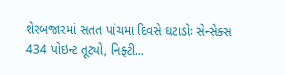શેરબજારમાં સતત પાંચમા દિવસે ઘટાડોઃ સેન્સેક્સ 434 પોઇન્ટ તૂટ્યો, નિફ્ટી...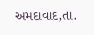અમદાવાદ,તા.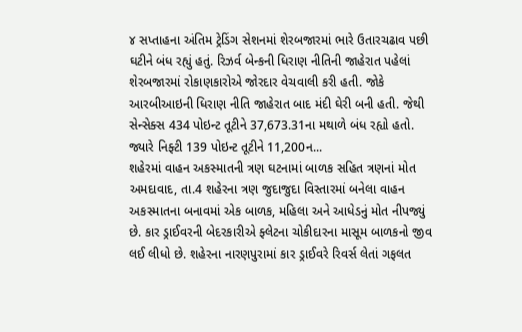૪ સપ્તાહના અંતિમ ટ્રેડિંગ સેશનમાં શેરબજારમાં ભારે ઉતારચઢાવ પછી ઘટીને બંધ રહ્યું હતું. રિઝર્વ બેન્કની ધિરાણ નીતિની જાહેરાત પહેલાં શેરબજારમાં રોકાણકારોએ જોરદાર વેચવાલી કરી હતી. જોકે આરબીઆઇની ધિરાણ નીતિ જાહેરાત બાદ મંદી ઘેરી બની હતી. જેથી સેન્સેક્સ 434 પોઇન્ટ તૂટીને 37,673.31ના મથાળે બંધ રહ્યો હતો. જ્યારે નિફ્ટી 139 પોઇન્ટ તૂટીને 11,200ન...
શહેરમાં વાહન અકસ્માતની ત્રણ ઘટનામાં બાળક સહિત ત્રણનાં મોત
અમદાવાદ, તા.4 શહેરના ત્રણ જુદાજુદા વિસ્તારમાં બનેલા વાહન અકસ્માતના બનાવમાં એક બાળક, મહિલા અને આધેડનું મોત નીપજ્યું છે. કાર ડ્રાઈવરની બેદરકારીએ ફ્લેટના ચોકીદારના માસૂમ બાળકનો જીવ લઈ લીધો છે. શહેરના નારણપુરામાં કાર ડ્રાઈવરે રિવર્સ લેતાં ગફલત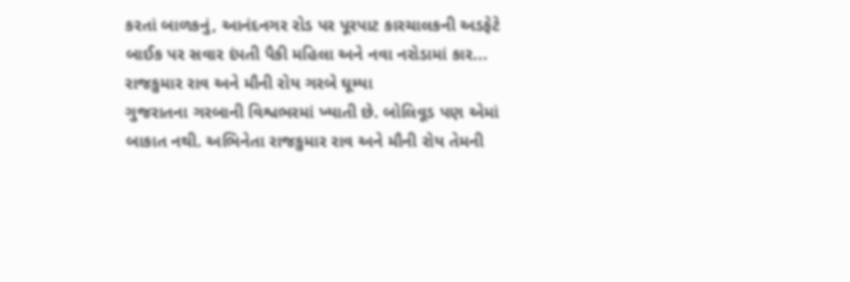કરતાં બાળકનું, આનંદનગર રોડ પર પૂરપાટ કારચાલકની અડફેટે બાઈક પર સવાર દંપતી પૈકી મહિલા અને નવા નરોડામાં કાર...
રાજકુમાર રાવ અને મૌની રોય ગરબે ઘૂમ્યા
ગુજરાતના ગરબાની વિશ્વભરમાં ખ્યાતી છે. બોલિવૂડ પણ એમાં બાકાત નથી. અભિનેતા રાજકુમાર રાવ અને મૌની રોય તેમની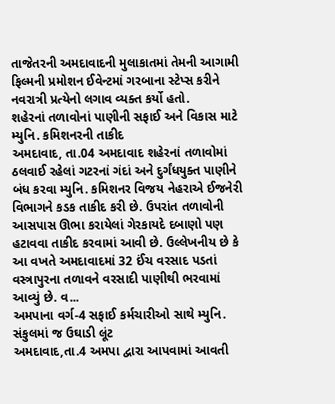તાજેતરની અમદાવાદની મુલાકાતમાં તેમની આગામી ફિલ્મની પ્રમોશન ઈવેન્ટમાં ગરબાના સ્ટેપ્સ કરીને નવરાત્રી પ્રત્યેનો લગાવ વ્યક્ત કર્યો હતો.
શહેરનાં તળાવોનાં પાણીની સફાઈ અને વિકાસ માટે મ્યુનિ. કમિશનરની તાકીદ
અમદાવાદ, તા.04 અમદાવાદ શહેરનાં તળાવોમાં ઠલવાઈ રહેલાં ગટરનાં ગંદાં અને દુર્ગંધયુક્ત પાણીને બંધ કરવા મ્યુનિ. કમિશનર વિજય નેહરાએ ઈજનેરી વિભાગને કડક તાકીદ કરી છે. ઉપરાંત તળાવોની આસપાસ ઊભા કરાયેલાં ગેરકાયદે દબાણો પણ હટાવવા તાકીદ કરવામાં આવી છે. ઉલ્લેખનીય છે કે આ વખતે અમદાવાદમાં 32 ઈંચ વરસાદ પડતાં વસ્ત્રાપુરના તળાવને વરસાદી પાણીથી ભરવામાં આવ્યું છે. વ...
અમપાના વર્ગ-4 સફાઈ કર્મચારીઓ સાથે મ્યુનિ. સંકુલમાં જ ઉઘાડી લૂંટ
અમદાવાદ,તા.4 અમપા દ્વારા આપવામાં આવતી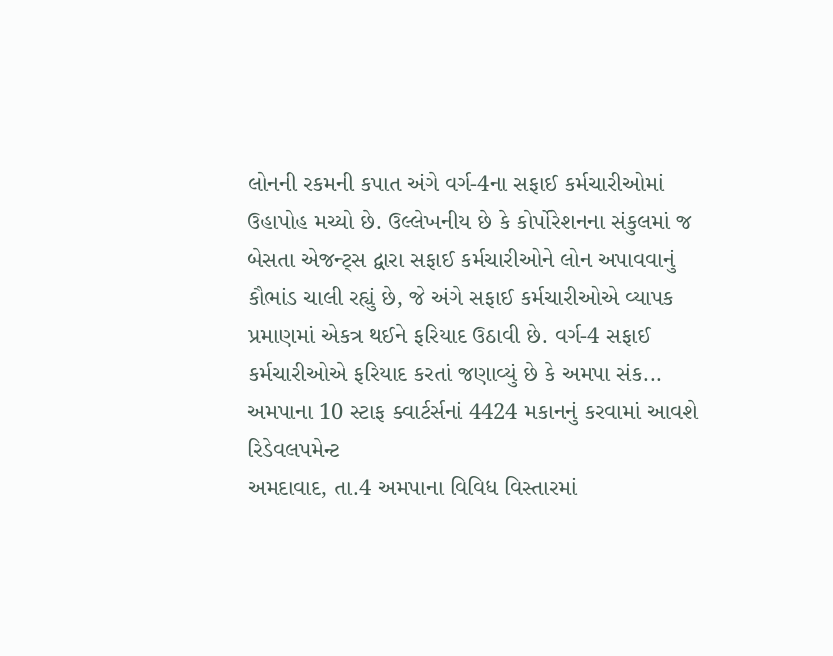લોનની રકમની કપાત અંગે વર્ગ-4ના સફાઈ કર્મચારીઓમાં ઉહાપોહ મચ્યો છે. ઉલ્લેખનીય છે કે કોર્પોરેશનના સંકુલમાં જ બેસતા એજન્ટ્સ દ્વારા સફાઈ કર્મચારીઓને લોન અપાવવાનું કૌભાંડ ચાલી રહ્યું છે, જે અંગે સફાઈ કર્મચારીઓએ વ્યાપક પ્રમાણમાં એકત્ર થઈને ફરિયાદ ઉઠાવી છે. વર્ગ-4 સફાઈ કર્મચારીઓએ ફરિયાદ કરતાં જણાવ્યું છે કે અમપા સંક...
અમપાના 10 સ્ટાફ ક્વાર્ટર્સનાં 4424 મકાનનું કરવામાં આવશે રિડેવલપમેન્ટ
અમદાવાદ, તા.4 અમપાના વિવિધ વિસ્તારમાં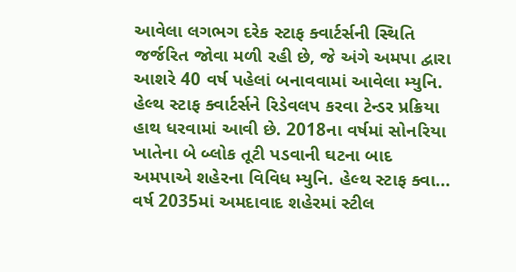આવેલા લગભગ દરેક સ્ટાફ ક્વાર્ટર્સની સ્થિતિ જર્જરિત જોવા મળી રહી છે, જે અંગે અમપા દ્વારા આશરે 40 વર્ષ પહેલાં બનાવવામાં આવેલા મ્યુનિ. હેલ્થ સ્ટાફ ક્વાર્ટર્સને રિડેવલપ કરવા ટેન્ડર પ્રક્રિયા હાથ ધરવામાં આવી છે. 2018ના વર્ષમાં સોનરિયા ખાતેના બે બ્લોક તૂટી પડવાની ઘટના બાદ અમપાએ શહેરના વિવિધ મ્યુનિ. હેલ્થ સ્ટાફ ક્વા...
વર્ષ 2035માં અમદાવાદ શહેરમાં સ્ટીલ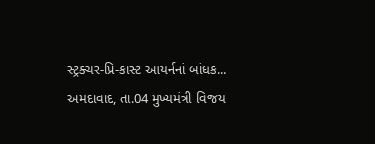સ્ટ્રક્ચર-પ્રિ-કાસ્ટ આયર્નનાં બાંધક...
અમદાવાદ, તા.04 મુખ્યમંત્રી વિજય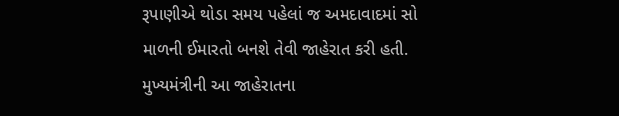રૂપાણીએ થોડા સમય પહેલાં જ અમદાવાદમાં સો માળની ઈમારતો બનશે તેવી જાહેરાત કરી હતી. મુખ્યમંત્રીની આ જાહેરાતના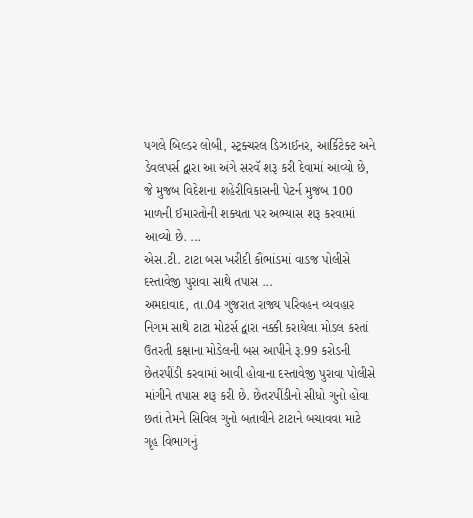પગલે બિલ્ડર લોબી, સ્ટ્રક્ચરલ ડિઝાઈનર, આર્કિટેક્ટ અને ડેવલપર્સ દ્વારા આ અંગે સરવૅ શરૂ કરી દેવામાં આવ્યો છે, જે મુજબ વિદેશના શહેરીવિકાસની પેટર્ન મુજબ 100 માળની ઈમારતોની શક્યતા પર અભ્યાસ શરૂ કરવામાં આવ્યો છે. ...
એસ.ટી. ટાટા બસ ખરીદી કૌભાંડમાં વાડજ પોલીસે દસ્તાવેજી પુરાવા સાથે તપાસ ...
અમદાવાદ, તા.04 ગુજરાત રાજ્ય પરિવહન વ્યવહાર નિગમ સાથે ટાટા મોટર્સ દ્વારા નક્કી કરાયેલા મોડલ કરતાં ઉતરતી કક્ષાના મોડેલની બસ આપીને રૂ.99 કરોડની છેતરપીંડી કરવામાં આવી હોવાના દસ્તાવેજી પુરાવા પોલીસે માંગીને તપાસ શરૂ કરી છે. છેતરપીંડીનો સીધો ગુનો હોવા છતાં તેમને સિવિલ ગુનો બતાવીને ટાટાને બચાવવા માટે ગૃહ વિભાગનું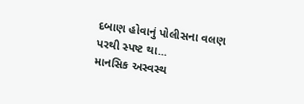દબાણ હોવાનું પોલીસના વલણ પરથી સ્પષ્ટ થા...
માનસિક અસ્વસ્થ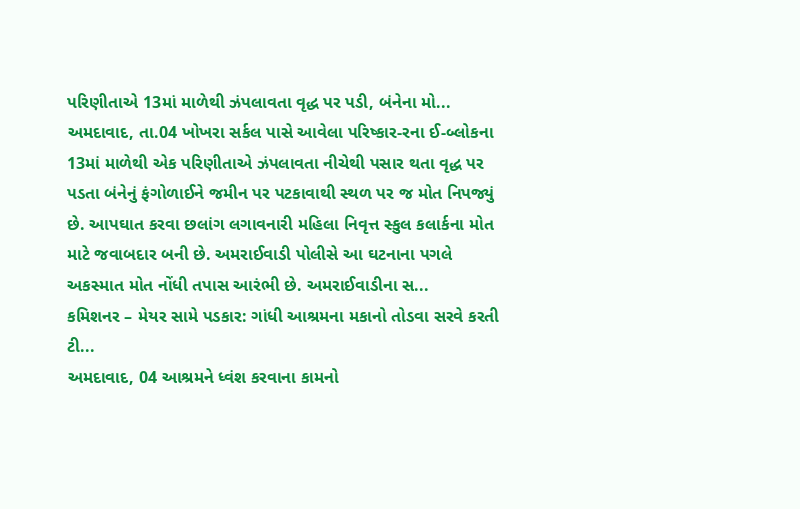પરિણીતાએ 13માં માળેથી ઝંપલાવતા વૃદ્ધ પર પડી, બંનેના મો...
અમદાવાદ, તા.04 ખોખરા સર્કલ પાસે આવેલા પરિષ્કાર-રના ઈ-બ્લોકના 13માં માળેથી એક પરિણીતાએ ઝંપલાવતા નીચેથી પસાર થતા વૃદ્ધ પર પડતા બંનેનું ફંગોળાઈને જમીન પર પટકાવાથી સ્થળ પર જ મોત નિપજ્યું છે. આપઘાત કરવા છલાંગ લગાવનારી મહિલા નિવૃત્ત સ્કુલ કલાર્કના મોત માટે જવાબદાર બની છે. અમરાઈવાડી પોલીસે આ ઘટનાના પગલે અકસ્માત મોત નોંધી તપાસ આરંભી છે. અમરાઈવાડીના સ...
કમિશનર – મેયર સામે પડકાર: ગાંધી આશ્રમના મકાનો તોડવા સરવે કરતી ટી...
અમદાવાદ, 04 આશ્રમને ધ્વંશ કરવાના કામનો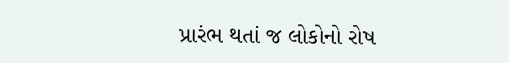પ્રારંભ થતાં જ લોકોનો રોષ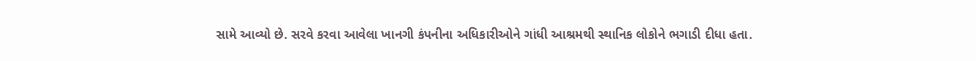સામે આવ્યો છે. સરવે કરવા આવેલા ખાનગી કંપનીના અધિકારીઓને ગાંધી આશ્રમથી સ્થાનિક લોકોને ભગાડી દીધા હતા.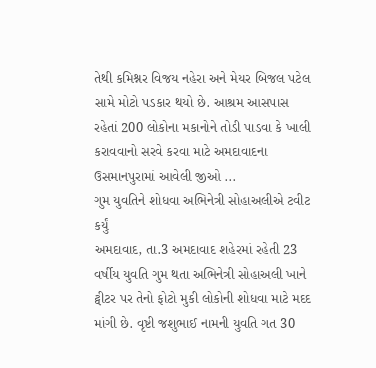તેથી કમિશ્નર વિજય નહેરા અને મેયર બિજલ પટેલ સામે મોટો પડકાર થયો છે. આશ્રમ આસપાસ રહેતાં 200 લોકોના મકાનોને તોડી પાડવા કે ખાલી કરાવવાનો સરવે કરવા માટે અમદાવાદના ઉસમાનપુરામાં આવેલી જીઓ ...
ગુમ યુવતિને શોધવા અભિનેત્રી સોહાઅલીએ ટવીટ કર્યું
અમદાવાદ, તા.3 અમદાવાદ શહેરમાં રહેતી 23 વર્ષીય યુવતિ ગુમ થતા અભિનેત્રી સોહાઅલી ખાને ટ્વીટર પર તેનો ફોટો મુકી લોકોની શોધવા માટે મદદ માંગી છે. વૃષ્ટી જશુભાઈ નામની યુવતિ ગત 30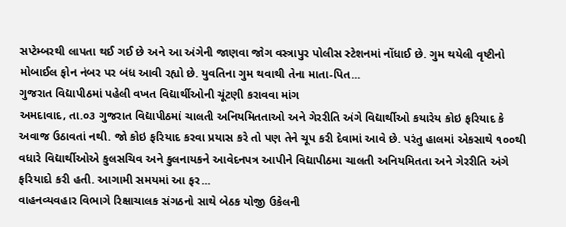સપ્ટેમ્બરથી લાપતા થઈ ગઈ છે અને આ અંગેની જાણવા જોગ વસ્ત્રાપુર પોલીસ સ્ટેશનમાં નોંધાઈ છે. ગુમ થયેલી વૃષ્ટીનો મોબાઈલ ફોન નંબર પર બંધ આવી રહ્યો છે. યુવતિના ગુમ થવાથી તેના માતા-પિત...
ગુજરાત વિદ્યાપીઠમાં પહેલી વખત વિદ્યાર્થીઓની ચૂંટણી કરાવવા માંગ
અમદાવાદ, તા.૦૩ ગુજરાત વિદ્યાપીઠમાં ચાલતી અનિયમિતતાઓ અને ગેરરીતિ અંગે વિદ્યાર્થીઓ કયારેય કોઇ ફરિયાદ કે અવાજ ઉઠાવતાં નથી. જો કોઇ ફરિયાદ કરવા પ્રયાસ કરે તો પણ તેને ચૂપ કરી દેવામાં આવે છે. પરંતુ હાલમાં એકસાથે ૧૦૦થી વધારે વિદ્યાર્થીઓએ કુલસચિવ અને કુલનાયકને આવેદનપત્ર આપીને વિદ્યાપીઠમા ચાલતી અનિયમિતતા અને ગેરરીતિ અંગે ફરિયાદો કરી હતી. આગામી સમયમાં આ ફર...
વાહનવ્યવહાર વિભાગે રિક્ષાચાલક સંગઠનો સાથે બેઠક યોજી ઉકેલની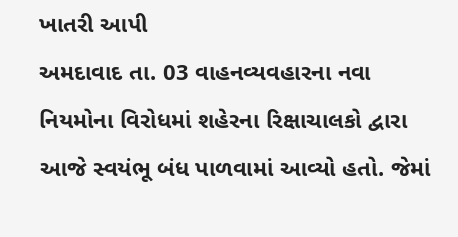ખાતરી આપી
અમદાવાદ તા. 03 વાહનવ્યવહારના નવા નિયમોના વિરોધમાં શહેરના રિક્ષાચાલકો દ્વારા આજે સ્વયંભૂ બંધ પાળવામાં આવ્યો હતો. જેમાં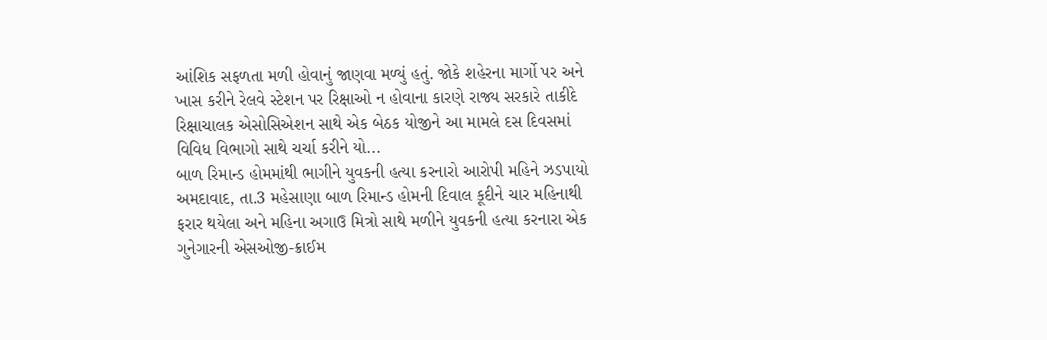આંશિક સફળતા મળી હોવાનું જાણવા મળ્યું હતું. જોકે શહેરના માર્ગો પર અને ખાસ કરીને રેલવે સ્ટેશન પર રિક્ષાઓ ન હોવાના કારણે રાજ્ય સરકારે તાકીદે રિક્ષાચાલક એસોસિએશન સાથે એક બેઠક યોજીને આ મામલે દસ દિવસમાં વિવિધ વિભાગો સાથે ચર્ચા કરીને યો...
બાળ રિમાન્ડ હોમમાંથી ભાગીને યુવકની હત્યા કરનારો આરોપી મહિને ઝડપાયો
અમદાવાદ, તા.3 મહેસાણા બાળ રિમાન્ડ હોમની દિવાલ કૂદીને ચાર મહિનાથી ફરાર થયેલા અને મહિના અગાઉ મિત્રો સાથે મળીને યુવકની હત્યા કરનારા એક ગુનેગારની એસઓજી-ક્રાઈમ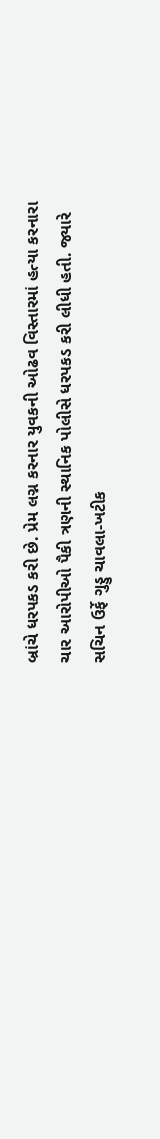બ્રાંચે ધરપકડ કરી છે. પ્રેમ લગ્ન કરનાર યુવકની ઓઢવ વિસ્તારમાં હત્યા કરનારા ચાર આરોપીઓ પૈકી ત્રણની સ્થાનિક પોલીસે ધરપકડ કરી લીધી હતી. જ્યારે સચિન ઉર્ફે ગુડ્ડુ ચાવલા-ખટીક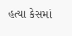હત્યા કેસમાં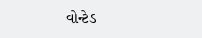વોન્ટેડ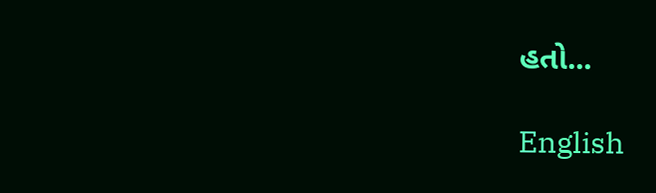હતો...

English